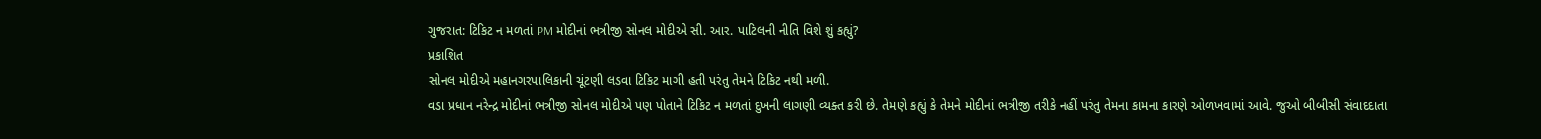ગુજરાત: ટિકિટ ન મળતાં PM મોદીનાં ભત્રીજી સોનલ મોદીએ સી. આર. પાટિલની નીતિ વિશે શું કહ્યું?
પ્રકાશિત
સોનલ મોદીએ મહાનગરપાલિકાની ચૂંટણી લડવા ટિકિટ માગી હતી પરંતુ તેમને ટિકિટ નથી મળી.
વડા પ્રધાન નરેન્દ્ર મોદીનાં ભત્રીજી સોનલ મોદીએ પણ પોતાને ટિકિટ ન મળતાં દુખની લાગણી વ્યક્ત કરી છે. તેમણે કહ્યું કે તેમને મોદીનાં ભત્રીજી તરીકે નહીં પરંતુ તેમના કામના કારણે ઓળખવામાં આવે. જુઓ બીબીસી સંવાદદાતા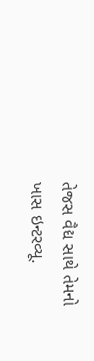તેજસ વૈદ્ય સાથે તેમનો ખાસ ઇન્ટરવ્યૂ.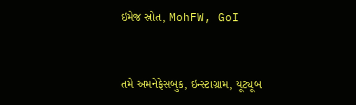ઇમેજ સ્રોત, MohFW, GoI


તમે અમનેફેસબુક, ઇન્સ્ટાગ્રામ, યૂટ્યૂબ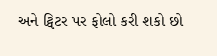અને ટ્વિટર પર ફોલો કરી શકો છો